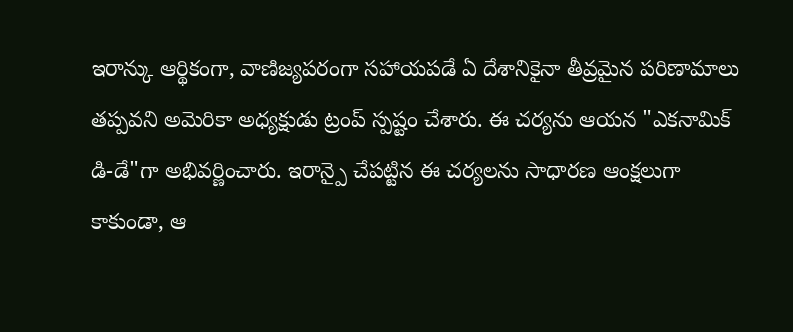ఇరాన్కు ఆర్థికంగా, వాణిజ్యపరంగా సహాయపడే ఏ దేశానికైనా తీవ్రమైన పరిణామాలు తప్పవని అమెరికా అధ్యక్షుడు ట్రంప్ స్పష్టం చేశారు. ఈ చర్యను ఆయన "ఎకనామిక్ డి-డే"గా అభివర్ణించారు. ఇరాన్పై చేపట్టిన ఈ చర్యలను సాధారణ ఆంక్షలుగా కాకుండా, ఆ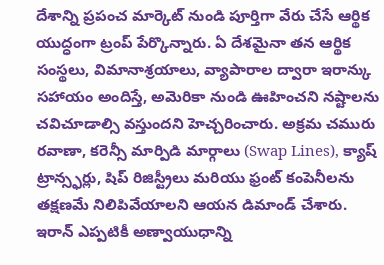దేశాన్ని ప్రపంచ మార్కెట్ నుండి పూర్తిగా వేరు చేసే ఆర్థిక యుద్ధంగా ట్రంప్ పేర్కొన్నారు. ఏ దేశమైనా తన ఆర్థిక సంస్థలు, విమానాశ్రయాలు, వ్యాపారాల ద్వారా ఇరాన్కు సహాయం అందిస్తే, అమెరికా నుండి ఊహించని నష్టాలను చవిచూడాల్సి వస్తుందని హెచ్చరించారు. అక్రమ చమురు రవాణా, కరెన్సీ మార్పిడి మార్గాలు (Swap Lines), క్యాష్ ట్రాన్స్ఫర్లు, షిప్ రిజిస్ట్రీలు మరియు ఫ్రంట్ కంపెనీలను తక్షణమే నిలిపివేయాలని ఆయన డిమాండ్ చేశారు. ఇరాన్ ఎప్పటికీ అణ్వాయుధాన్ని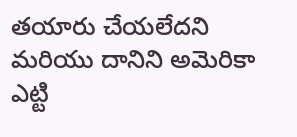తయారు చేయలేదని మరియు దానిని అమెరికా ఎట్టి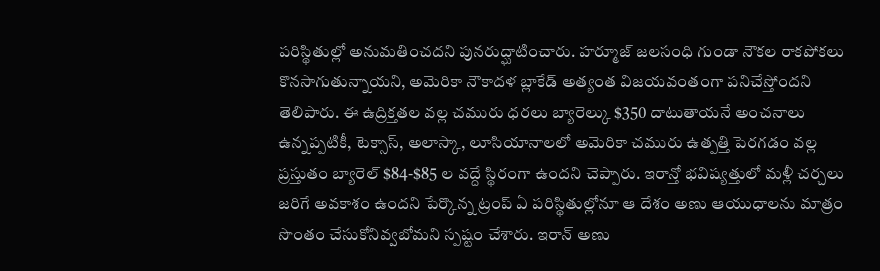పరిస్థితుల్లో అనుమతించదని పునరుద్ఘాటించారు. హర్మూజ్ జలసంధి గుండా నౌకల రాకపోకలు కొనసాగుతున్నాయని, అమెరికా నౌకాదళ బ్లాకేడ్ అత్యంత విజయవంతంగా పనిచేస్తోందని తెలిపారు. ఈ ఉద్రిక్తతల వల్ల చమురు ధరలు బ్యారెల్కు $350 దాటుతాయనే అంచనాలు ఉన్నప్పటికీ, టెక్సాస్, అలాస్కా, లూసియానాలలో అమెరికా చమురు ఉత్పత్తి పెరగడం వల్ల ప్రస్తుతం బ్యారెల్ $84-$85 ల వద్దే స్థిరంగా ఉందని చెప్పారు. ఇరాన్తో భవిష్యత్తులో మళ్లీ చర్చలు జరిగే అవకాశం ఉందని పేర్కొన్న ట్రంప్ ఏ పరిస్థితుల్లోనూ ఆ దేశం అణు ఆయుధాలను మాత్రం సొంతం చేసుకోనివ్వబోమని స్పష్టం చేశారు. ఇరాన్ అణు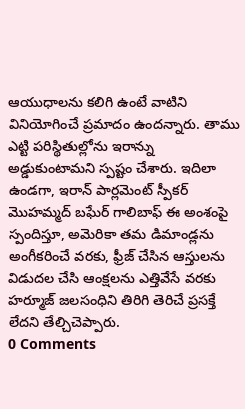ఆయుధాలను కలిగి ఉంటే వాటిని వినియోగించే ప్రమాదం ఉందన్నారు. తాము ఎట్టి పరిస్థితుల్లోను ఇరాన్ను అడ్డుకుంటామని స్పష్టం చేశారు. ఇదిలా ఉండగా, ఇరాన్ పార్లమెంట్ స్పీకర్ మొహమ్మద్ బఘేర్ గాలిబాఫ్ ఈ అంశంపై స్పందిస్తూ, అమెరికా తమ డిమాండ్లను అంగీకరించే వరకు, ఫ్రీజ్ చేసిన ఆస్తులను విడుదల చేసి ఆంక్షలను ఎత్తివేసే వరకు హర్మూజ్ జలసంధిని తిరిగి తెరిచే ప్రసక్తే లేదని తేల్చిచెప్పారు.
0 Comments